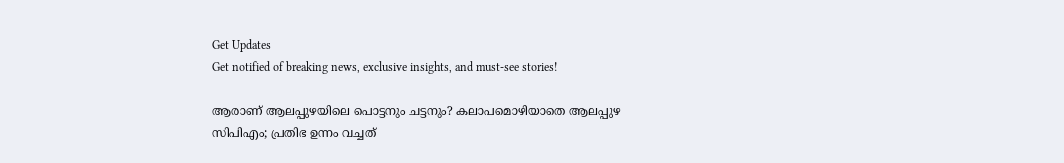Get Updates
Get notified of breaking news, exclusive insights, and must-see stories!

ആരാണ് ആലപ്പുഴയിലെ പൊട്ടനും ചട്ടനും? കലാപമൊഴിയാതെ ആലപ്പുഴ സിപിഎം; പ്രതിഭ ഉന്നം വച്ചത്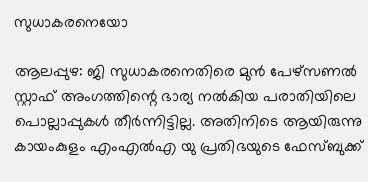സുധാകരനെയോ

ആലപ്പുഴ: ജി സുധാകരനെതിരെ മുന്‍ പേഴ്‌സണല്‍ സ്റ്റാഫ് അംഗത്തിന്റെ ഭാര്യ നല്‍കിയ പരാതിയിലെ പൊല്ലാപ്പുകള്‍ തീര്‍ന്നിട്ടില്ല. അതിനിടെ ആയിരുന്നു കായംകുളം എംഎല്‍എ യു പ്രതിഭയുടെ ഫേസ്ബുക്ക്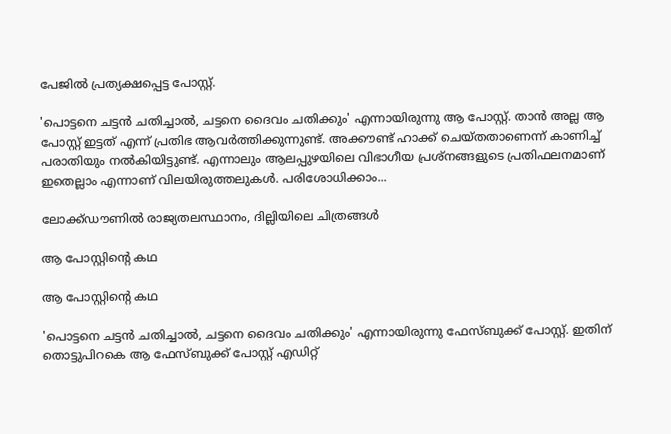പേജില്‍ പ്രത്യക്ഷപ്പെട്ട പോസ്റ്റ്.

'പൊട്ടനെ ചട്ടന്‍ ചതിച്ചാല്‍, ചട്ടനെ ദൈവം ചതിക്കും' എന്നായിരുന്നു ആ പോസ്റ്റ്. താന്‍ അല്ല ആ പോസ്റ്റ് ഇട്ടത് എന്ന് പ്രതിഭ ആവര്‍ത്തിക്കുന്നുണ്ട്. അക്കൗണ്ട് ഹാക്ക് ചെയ്തതാണെന്ന് കാണിച്ച് പരാതിയും നല്‍കിയിട്ടുണ്ട്. എന്നാലും ആലപ്പുഴയിലെ വിഭാഗീയ പ്രശ്‌നങ്ങളുടെ പ്രതിഫലനമാണ് ഇതെല്ലാം എന്നാണ് വിലയിരുത്തലുകള്‍. പരിശോധിക്കാം...

ലോക്ക്ഡൗണില്‍ രാജ്യതലസ്ഥാനം, ദില്ലിയിലെ ചിത്രങ്ങള്‍

ആ പോസ്റ്റിന്റെ കഥ

ആ പോസ്റ്റിന്റെ കഥ

'പൊട്ടനെ ചട്ടന്‍ ചതിച്ചാല്‍, ചട്ടനെ ദൈവം ചതിക്കും' എന്നായിരുന്നു ഫേസ്ബുക്ക് പോസ്റ്റ്. ഇതിന് തൊട്ടുപിറകെ ആ ഫേസ്ബുക്ക് പോസ്റ്റ് എഡിറ്റ്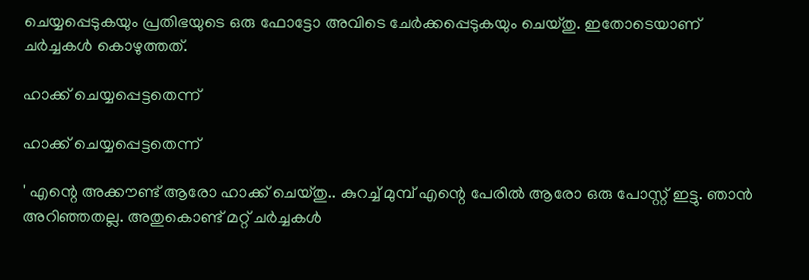ചെയ്യപ്പെടുകയും പ്രതിഭയുടെ ഒരു ഫോട്ടോ അവിടെ ചേര്‍ക്കപ്പെടുകയും ചെയ്തു. ഇതോടെയാണ് ചര്‍ച്ചകള്‍ കൊഴുത്തത്.

ഹാക്ക് ചെയ്യപ്പെട്ടതെന്ന്

ഹാക്ക് ചെയ്യപ്പെട്ടതെന്ന്

' എന്റെ അക്കൗണ്ട് ആരോ ഹാക്ക് ചെയ്തു.. കുറച്ച് മുമ്പ് എന്റെ പേരില്‍ ആരോ ഒരു പോസ്റ്റ് ഇട്ടു. ഞാന്‍ അറിഞ്ഞതല്ല. അതുകൊണ്ട് മറ്റ് ചര്‍ച്ചകള്‍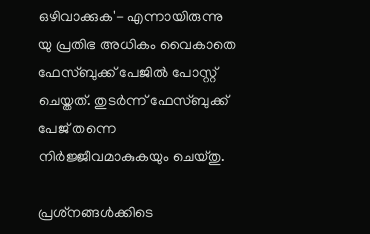ഒഴിവാക്കുക'- എന്നായിരുന്നു യു പ്രതിഭ അധികം വൈകാതെ ഫേസ്ബുക്ക് പേജില്‍ പോസ്റ്റ് ചെയ്തത്. തുടര്‍ന്ന് ഫേസ്ബുക്ക് പേജ് തന്നെ നിര്‍ജ്ജീവമാകുകയും ചെയ്തു.

പ്രശ്‌നങ്ങള്‍ക്കിടെ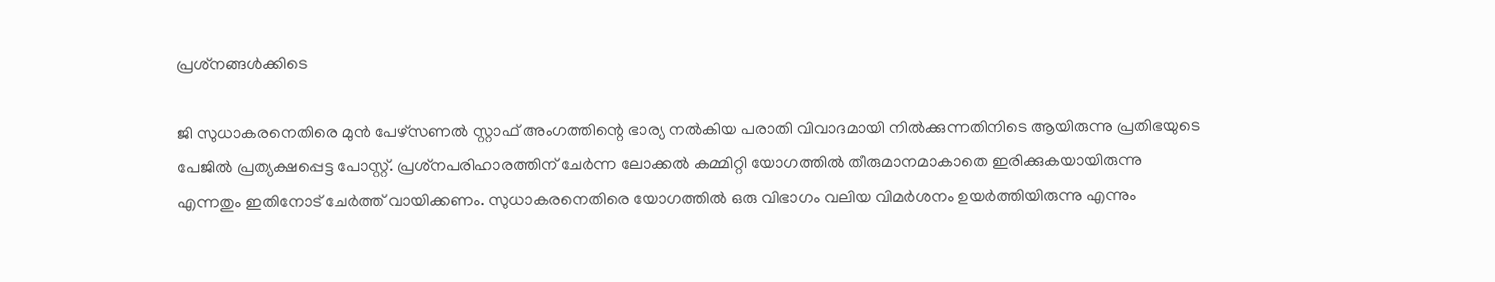പ്രശ്‌നങ്ങള്‍ക്കിടെ

ജി സുധാകരനെതിരെ മുന്‍ പേഴ്‌സണല്‍ സ്റ്റാഫ് അംഗത്തിന്റെ ഭാര്യ നല്‍കിയ പരാതി വിവാദമായി നില്‍ക്കുന്നതിനിടെ ആയിരുന്നു പ്രതിഭയുടെ പേജില്‍ പ്രത്യക്ഷപ്പെട്ട പോസ്റ്റ്. പ്രശ്‌നപരിഹാരത്തിന് ചേര്‍ന്ന ലോക്കല്‍ കമ്മിറ്റി യോഗത്തില്‍ തീരുമാനമാകാതെ ഇരിക്കുകയായിരുന്നു എന്നതും ഇതിനോട് ചേര്‍ത്ത് വായിക്കണം. സുധാകരനെതിരെ യോഗത്തില്‍ ഒരു വിഭാഗം വലിയ വിമര്‍ശനം ഉയര്‍ത്തിയിരുന്നു എന്നും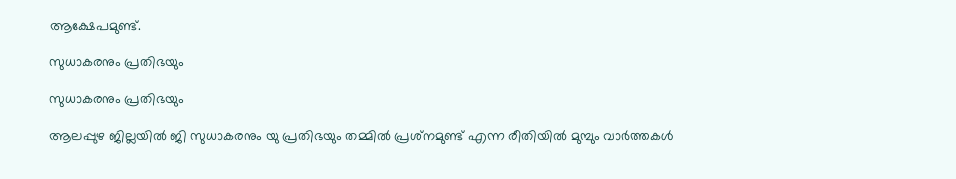ആക്ഷേപമുണ്ട്.

സുധാകരനും പ്രതിഭയും

സുധാകരനും പ്രതിഭയും

ആലപ്പുഴ ജില്ലയില്‍ ജി സുധാകരനും യു പ്രതിഭയും തമ്മില്‍ പ്രശ്‌നമുണ്ട് എന്ന രീതിയില്‍ മുമ്പും വാര്‍ത്തകള്‍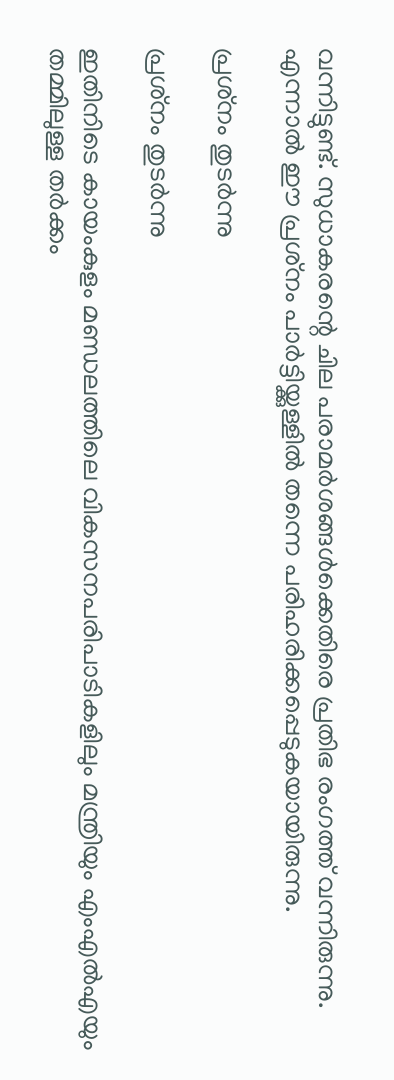വന്നിട്ടുണ്ട്. സുധാകരന്റെ ചില പരാമര്‍ശങ്ങള്‍ക്കെതിരെ പ്രതിഭ രംഗത്ത് വന്നിരുന്നു. എന്നാല്‍ ഈ പ്രശ്‌നം പാര്‍ട്ടിയ്ക്കുള്ളില്‍ തന്നെ പരിഹരിക്കപ്പെടുകയായിരുന്നു.

പ്രശ്‌നം തുടര്‍ന്നു

പ്രശ്‌നം തുടര്‍ന്നു

ഇതിനിടെ കായംകുളം മണ്ഡലത്തിലെ വികസനപരിപാടികളിലും മന്ത്രിയും എംഎല്‍എയും തമ്മിലുള്ള തര്‍ക്കം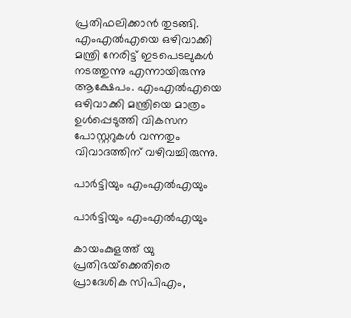പ്രതിഫലിക്കാന്‍ തുടങ്ങി. എംഎല്‍എയെ ഒഴിവാക്കി മന്ത്രി നേരിട്ട് ഇടപെടലുകള്‍ നടത്തുന്നു എന്നായിരുന്നു ആക്ഷേപം. എംഎല്‍എയെ ഒഴിവാക്കി മന്ത്രിയെ മാത്രം ഉള്‍പ്പെടുത്തി വികസന പോസ്റ്ററുകള്‍ വന്നതും വിവാദത്തിന് വഴിവച്ചിരുന്നു.

പാര്‍ട്ടിയും എംഎല്‍എയും

പാര്‍ട്ടിയും എംഎല്‍എയും

കായംകുളത്ത് യു പ്രതിഭയ്‌ക്കെതിരെ പ്രാദേശിക സിപിഎം,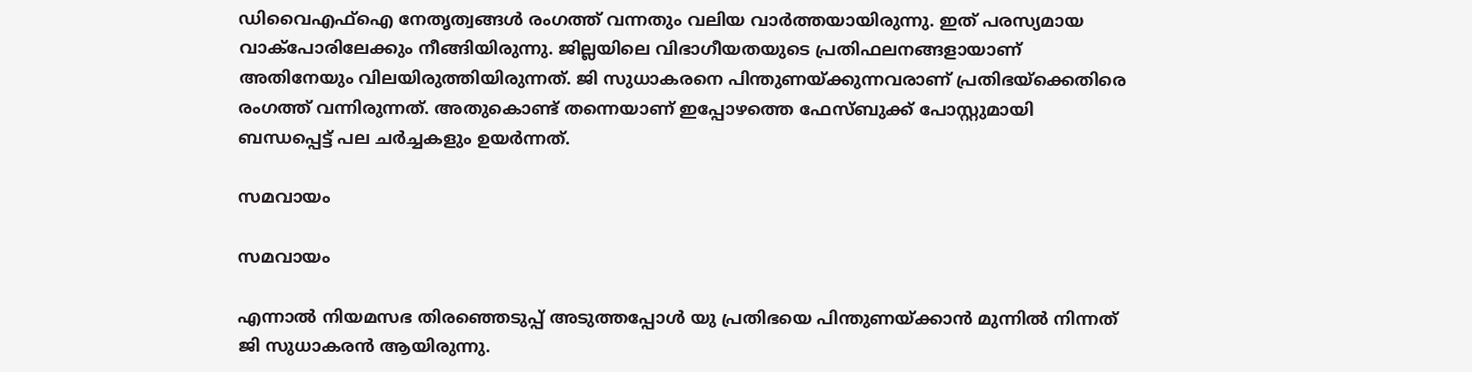ഡിവൈഎഫ്‌ഐ നേതൃത്വങ്ങള്‍ രംഗത്ത് വന്നതും വലിയ വാര്‍ത്തയായിരുന്നു. ഇത് പരസ്യമായ വാക്‌പോരിലേക്കും നീങ്ങിയിരുന്നു. ജില്ലയിലെ വിഭാഗീയതയുടെ പ്രതിഫലനങ്ങളായാണ് അതിനേയും വിലയിരുത്തിയിരുന്നത്. ജി സുധാകരനെ പിന്തുണയ്ക്കുന്നവരാണ് പ്രതിഭയ്‌ക്കെതിരെ രംഗത്ത് വന്നിരുന്നത്. അതുകൊണ്ട് തന്നെയാണ് ഇപ്പോഴത്തെ ഫേസ്ബുക്ക് പോസ്റ്റുമായി ബന്ധപ്പെട്ട് പല ചര്‍ച്ചകളും ഉയര്‍ന്നത്.

സമവായം

സമവായം

എന്നാല്‍ നിയമസഭ തിരഞ്ഞെടുപ്പ് അടുത്തപ്പോള്‍ യു പ്രതിഭയെ പിന്തുണയ്ക്കാന്‍ മുന്നില്‍ നിന്നത് ജി സുധാകരന്‍ ആയിരുന്നു.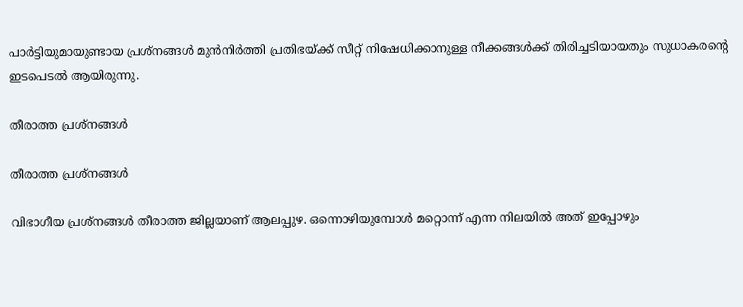പാര്‍ട്ടിയുമായുണ്ടായ പ്രശ്‌നങ്ങള്‍ മുന്‍നിര്‍ത്തി പ്രതിഭയ്ക്ക് സീറ്റ് നിഷേധിക്കാനുള്ള നീക്കങ്ങള്‍ക്ക് തിരിച്ചടിയായതും സുധാകരന്റെ ഇടപെടല്‍ ആയിരുന്നു.

തീരാത്ത പ്രശ്‌നങ്ങള്‍

തീരാത്ത പ്രശ്‌നങ്ങള്‍

വിഭാഗീയ പ്രശ്‌നങ്ങള്‍ തീരാത്ത ജില്ലയാണ് ആലപ്പുഴ. ഒന്നൊഴിയുമ്പോള്‍ മറ്റൊന്ന് എന്ന നിലയില്‍ അത് ഇപ്പോഴും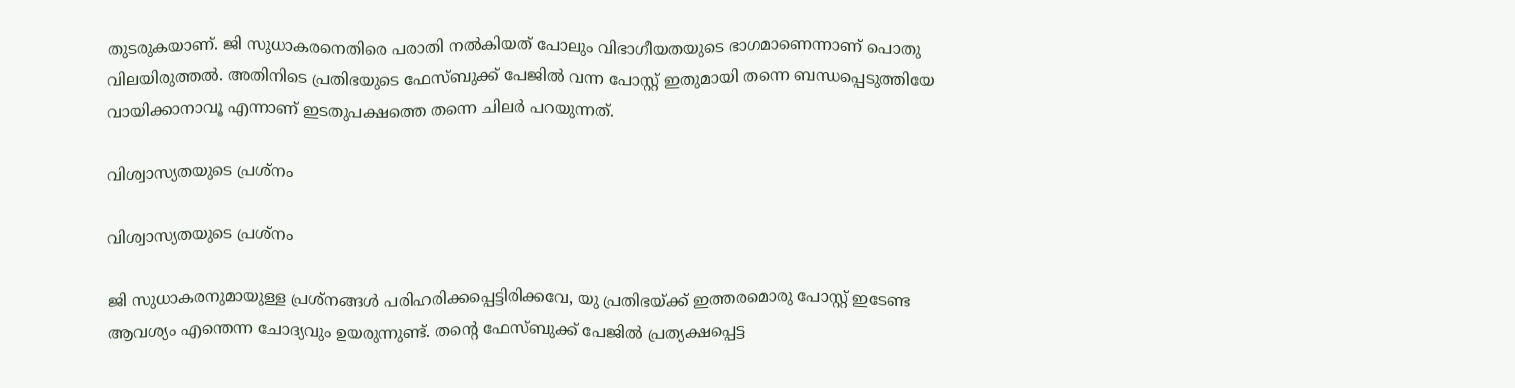തുടരുകയാണ്. ജി സുധാകരനെതിരെ പരാതി നല്‍കിയത് പോലും വിഭാഗീയതയുടെ ഭാഗമാണെന്നാണ് പൊതു വിലയിരുത്തല്‍. അതിനിടെ പ്രതിഭയുടെ ഫേസ്ബുക്ക് പേജില്‍ വന്ന പോസ്റ്റ് ഇതുമായി തന്നെ ബന്ധപ്പെടുത്തിയേ വായിക്കാനാവൂ എന്നാണ് ഇടതുപക്ഷത്തെ തന്നെ ചിലര്‍ പറയുന്നത്.

വിശ്വാസ്യതയുടെ പ്രശ്‌നം

വിശ്വാസ്യതയുടെ പ്രശ്‌നം

ജി സുധാകരനുമായുള്ള പ്രശ്‌നങ്ങള്‍ പരിഹരിക്കപ്പെട്ടിരിക്കവേ, യു പ്രതിഭയ്ക്ക് ഇത്തരമൊരു പോസ്റ്റ് ഇടേണ്ട ആവശ്യം എന്തെന്ന ചോദ്യവും ഉയരുന്നുണ്ട്. തന്റെ ഫേസ്ബുക്ക് പേജില്‍ പ്രത്യക്ഷപ്പെട്ട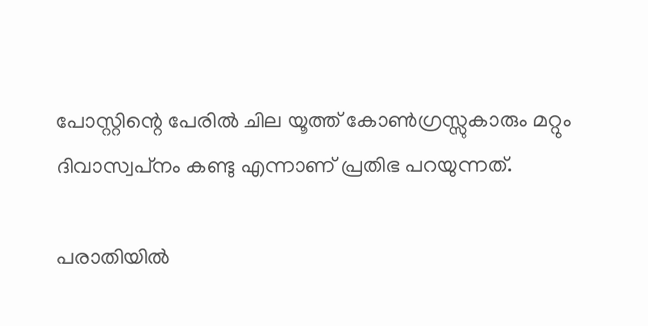പോസ്റ്റിന്റെ പേരില്‍ ചില യൂത്ത് കോണ്‍ഗ്രസ്സുകാരും മറ്റും ദിവാസ്വപ്‌നം കണ്ടു എന്നാണ് പ്രതിഭ പറയുന്നത്.

പരാതിയില്‍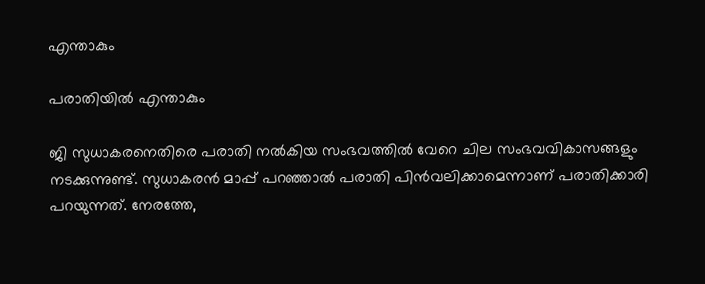എന്താകും

പരാതിയില്‍ എന്താകും

ജി സുധാകരനെതിരെ പരാതി നല്‍കിയ സംഭവത്തില്‍ വേറെ ചില സംഭവവികാസങ്ങളും നടക്കുന്നുണ്ട്. സുധാകരന്‍ മാപ്പ് പറഞ്ഞാല്‍ പരാതി പിന്‍വലിക്കാമെന്നാണ് പരാതിക്കാരി പറയുന്നത്. നേരത്തേ,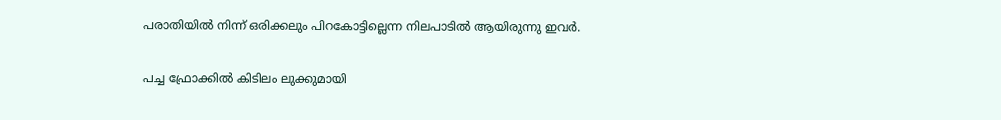പരാതിയില്‍ നിന്ന് ഒരിക്കലും പിറകോട്ടില്ലെന്ന നിലപാടില്‍ ആയിരുന്നു ഇവര്‍.

പച്ച ഫ്രോക്കില്‍ കിടിലം ലുക്കുമായി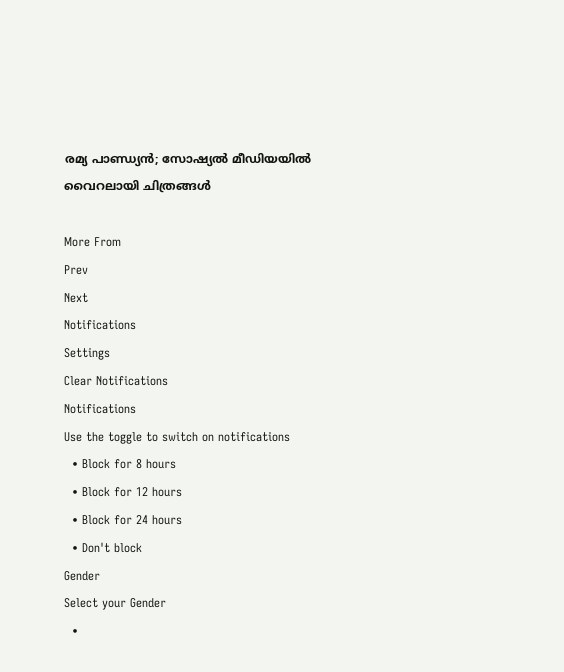രമ്യ പാണ്ഡ്യന്‍; സോഷ്യല്‍ മീഡിയയില്‍ വൈറലായി ചിത്രങ്ങള്‍

More From
Prev
Next
Notifications
Settings
Clear Notifications
Notifications
Use the toggle to switch on notifications
  • Block for 8 hours
  • Block for 12 hours
  • Block for 24 hours
  • Don't block
Gender
Select your Gender
  •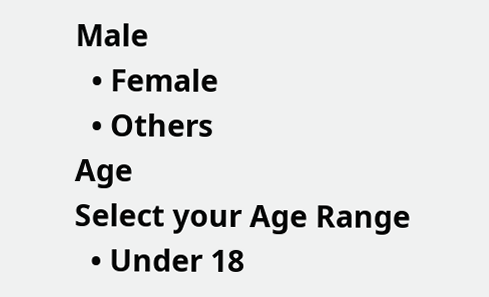Male
  • Female
  • Others
Age
Select your Age Range
  • Under 18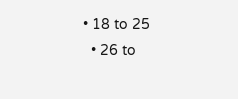• 18 to 25
  • 26 to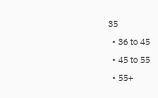35
  • 36 to 45
  • 45 to 55
  • 55+